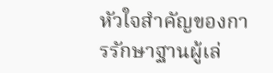หัวใจสำคัญของการรักษาฐานผู้เล่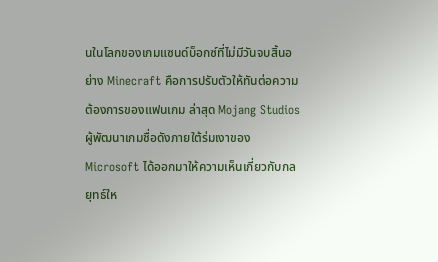นในโลกของเกมแซนด์บ็อกซ์ที่ไม่มีวันจบสิ้นอย่าง Minecraft คือการปรับตัวให้ทันต่อความต้องการของแฟนเกม ล่าสุด Mojang Studios ผู้พัฒนาเกมชื่อดังภายใต้ร่มเงาของ Microsoft ได้ออกมาให้ความเห็นเกี่ยวกับกลยุทธ์ให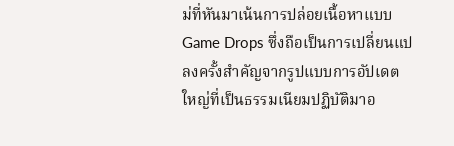ม่ที่หันมาเน้นการปล่อยเนื้อหาแบบ Game Drops ซึ่งถือเป็นการเปลี่ยนแปลงครั้งสำคัญจากรูปแบบการอัปเดตใหญ่ที่เป็นธรรมเนียมปฏิบัติมาอ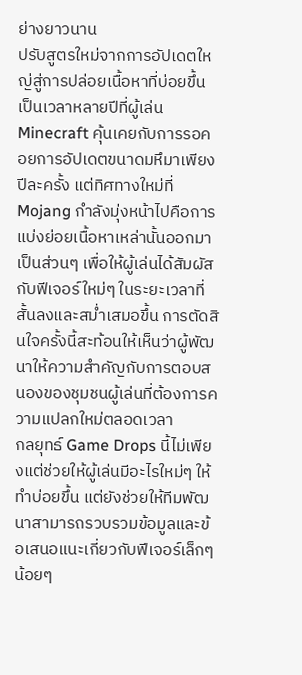ย่างยาวนาน
ปรับสูตรใหม่จากการอัปเดตใหญ่สู่การปล่อยเนื้อหาที่บ่อยขึ้น
เป็นเวลาหลายปีที่ผู้เล่น Minecraft คุ้นเคยกับการรอคอยการอัปเดตขนาดมหึมาเพียงปีละครั้ง แต่ทิศทางใหม่ที่ Mojang กำลังมุ่งหน้าไปคือการแบ่งย่อยเนื้อหาเหล่านั้นออกมาเป็นส่วนๆ เพื่อให้ผู้เล่นได้สัมผัสกับฟีเจอร์ใหม่ๆ ในระยะเวลาที่สั้นลงและสม่ำเสมอขึ้น การตัดสินใจครั้งนี้สะท้อนให้เห็นว่าผู้พัฒนาให้ความสำคัญกับการตอบสนองของชุมชนผู้เล่นที่ต้องการความแปลกใหม่ตลอดเวลา
กลยุทธ์ Game Drops นี้ไม่เพียงแต่ช่วยให้ผู้เล่นมีอะไรใหม่ๆ ให้ทำบ่อยขึ้น แต่ยังช่วยให้ทีมพัฒนาสามารถรวบรวมข้อมูลและข้อเสนอแนะเกี่ยวกับฟีเจอร์เล็กๆ น้อยๆ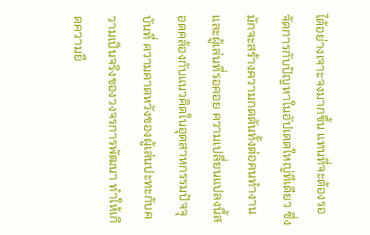ได้อย่างเจาะจงมากขึ้น แทนที่จะต้องรอจัดการกับปัญหาในอัปเดตใหญ่ทีเดียว ซึ่งมักจะสร้างความกดดันทั้งต่อคนทำงานและผู้เล่นที่รอคอย ความเปลี่ยนแปลงนี้สอดคล้องกับแนวคิดในอุตสาหกรรมปัจจุบันที่ ความคาดหวังของผู้เล่นปะทะกับความเป็นจริงของวงจรการพัฒนา ทำให้เกิดความยื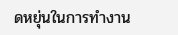ดหยุ่นในการทำงาน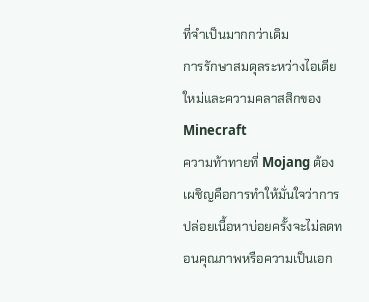ที่จำเป็นมากกว่าเดิม
การรักษาสมดุลระหว่างไอเดียใหม่และความคลาสสิกของ Minecraft
ความท้าทายที่ Mojang ต้องเผชิญคือการทำให้มั่นใจว่าการปล่อยเนื้อหาบ่อยครั้งจะไม่ลดทอนคุณภาพหรือความเป็นเอก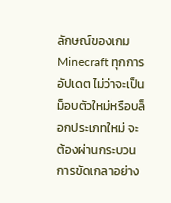ลักษณ์ของเกม Minecraft ทุกการอัปเดต ไม่ว่าจะเป็นม็อบตัวใหม่หรือบล็อกประเภทใหม่ จะต้องผ่านกระบวนการขัดเกลาอย่าง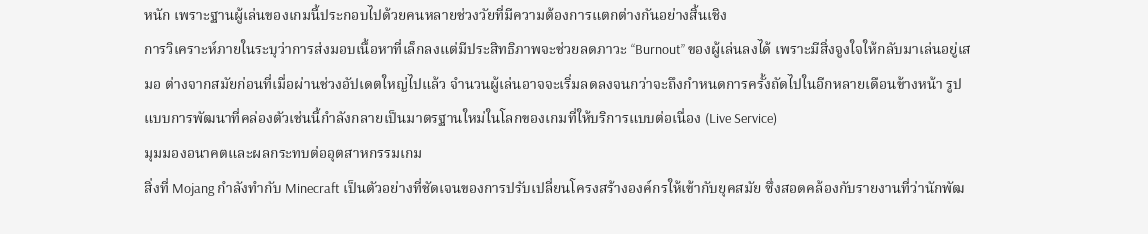หนัก เพราะฐานผู้เล่นของเกมนี้ประกอบไปด้วยคนหลายช่วงวัยที่มีความต้องการแตกต่างกันอย่างสิ้นเชิง
การวิเคราะห์ภายในระบุว่าการส่งมอบเนื้อหาที่เล็กลงแต่มีประสิทธิภาพจะช่วยลดภาวะ “Burnout” ของผู้เล่นลงได้ เพราะมีสิ่งจูงใจให้กลับมาเล่นอยู่เสมอ ต่างจากสมัยก่อนที่เมื่อผ่านช่วงอัปเดตใหญ่ไปแล้ว จำนวนผู้เล่นอาจจะเริ่มลดลงจนกว่าจะถึงกำหนดการครั้งถัดไปในอีกหลายเดือนข้างหน้า รูปแบบการพัฒนาที่คล่องตัวเช่นนี้กำลังกลายเป็นมาตรฐานใหม่ในโลกของเกมที่ให้บริการแบบต่อเนื่อง (Live Service)
มุมมองอนาคตและผลกระทบต่ออุตสาหกรรมเกม
สิ่งที่ Mojang กำลังทำกับ Minecraft เป็นตัวอย่างที่ชัดเจนของการปรับเปลี่ยนโครงสร้างองค์กรให้เข้ากับยุคสมัย ซึ่งสอดคล้องกับรายงานที่ว่านักพัฒ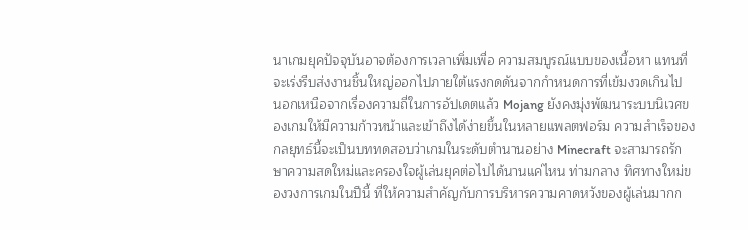นาเกมยุคปัจจุบันอาจต้องการเวลาเพิ่มเพื่อ ความสมบูรณ์แบบของเนื้อหา แทนที่จะเร่งรีบส่งงานชิ้นใหญ่ออกไปภายใต้แรงกดดันจากกำหนดการที่เข้มงวดเกินไป
นอกเหนือจากเรื่องความถี่ในการอัปเดตแล้ว Mojang ยังคงมุ่งพัฒนาระบบนิเวศของเกมให้มีความก้าวหน้าและเข้าถึงได้ง่ายขึ้นในหลายแพลตฟอร์ม ความสำเร็จของกลยุทธ์นี้จะเป็นบททดสอบว่าเกมในระดับตำนานอย่าง Minecraft จะสามารถรักษาความสดใหม่และครองใจผู้เล่นยุคต่อไปได้นานแค่ไหน ท่ามกลาง ทิศทางใหม่ของวงการเกมในปีนี้ ที่ให้ความสำคัญกับการบริหารความคาดหวังของผู้เล่นมากก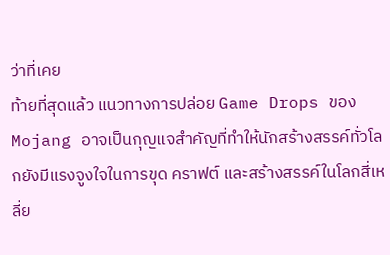ว่าที่เคย
ท้ายที่สุดแล้ว แนวทางการปล่อย Game Drops ของ Mojang อาจเป็นกุญแจสำคัญที่ทำให้นักสร้างสรรค์ทั่วโลกยังมีแรงจูงใจในการขุด คราฟต์ และสร้างสรรค์ในโลกสี่เหลี่ย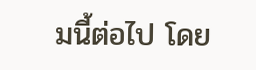มนี้ต่อไป โดย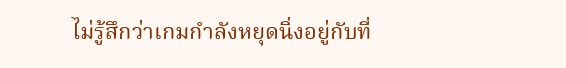ไม่รู้สึกว่าเกมกำลังหยุดนิ่งอยู่กับที่